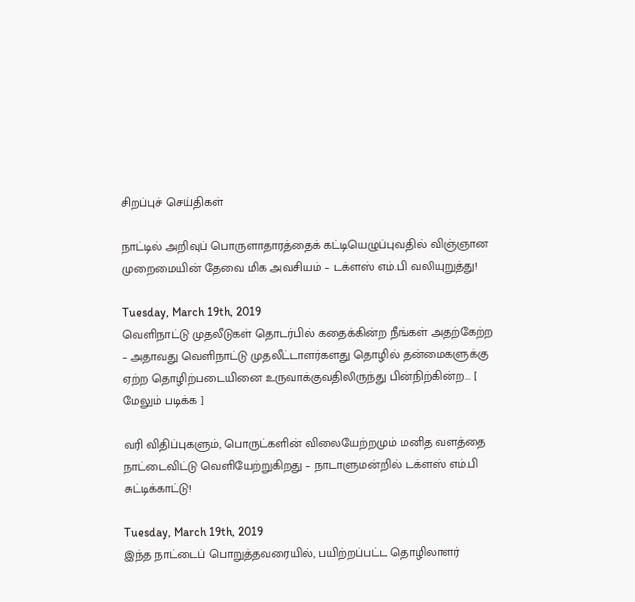சிறப்புச் செய்திகள்

நாட்டில் அறிவுப் பொருளாதாரத்தைக் கட்டியெழுப்புவதில் விஞ்ஞான முறைமையின் தேவை மிக அவசியம் – டக்ளஸ் எம்.பி வலியுறுத்து!

Tuesday, March 19th, 2019
வெளிநாட்டு முதலீடுகள் தொடர்பில் கதைக்கின்ற நீங்கள் அதற்கேற்ற – அதாவது வெளிநாட்டு முதலீட்டாளர்களது தொழில் தன்மைகளுக்கு ஏற்ற தொழிற்படையினை உருவாக்குவதிலிருந்து பின்நிற்கின்ற... [ மேலும் படிக்க ]

வரி விதிப்புகளும், பொருட்களின் விலையேற்றமும் மனித வளத்தை நாட்டைவிட்டு வெளியேற்றுகிறது – நாடாளுமன்றில் டக்ளஸ் எம்.பி சுட்டிக்காட்டு!

Tuesday, March 19th, 2019
இந்த நாட்டைப் பொறுத்தவரையில், பயிற்றப்பட்ட தொழிலாளர்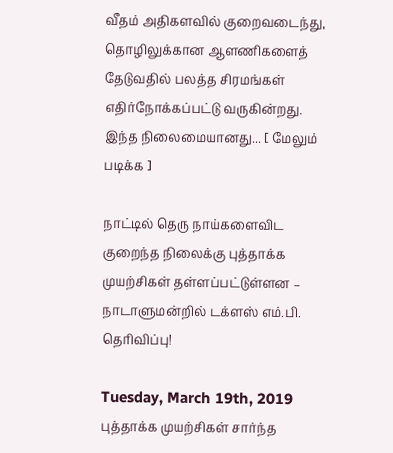வீதம் அதிகளவில் குறைவடைந்து, தொழிலுக்கான ஆளணிகளைத் தேடுவதில் பலத்த சிரமங்கள் எதிர்நோக்கப்பட்டு வருகின்றது. இந்த நிலைமையானது... [ மேலும் படிக்க ]

நாட்டில் தெரு நாய்களைவிட குறைந்த நிலைக்கு புத்தாக்க முயற்சிகள் தள்ளப்பட்டுள்ளன – நாடாளுமன்றில் டக்ளஸ் எம்.பி. தெரிவிப்பு!

Tuesday, March 19th, 2019
புத்தாக்க முயற்சிகள் சார்ந்த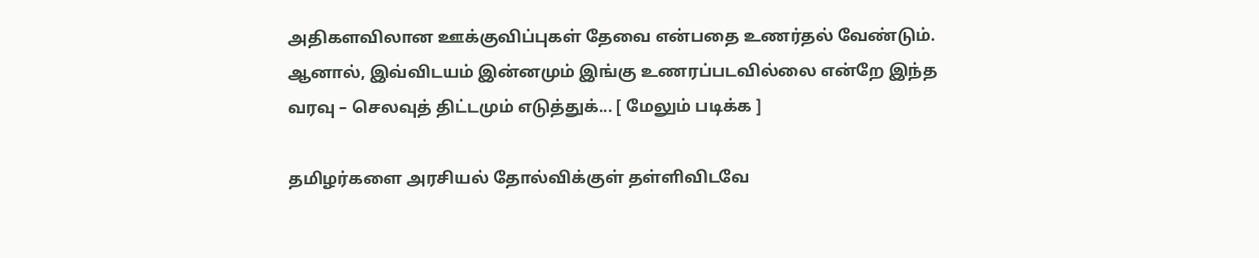அதிகளவிலான ஊக்குவிப்புகள் தேவை என்பதை உணர்தல் வேண்டும். ஆனால், இவ்விடயம் இன்னமும் இங்கு உணரப்படவில்லை என்றே இந்த வரவு – செலவுத் திட்டமும் எடுத்துக்... [ மேலும் படிக்க ]

தமிழர்களை அரசியல் தோல்விக்குள் தள்ளிவிடவே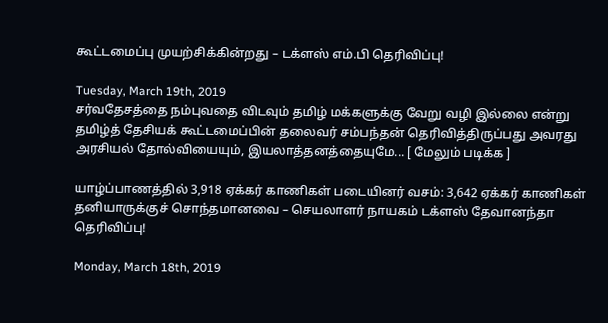கூட்டமைப்பு முயற்சிக்கின்றது – டக்ளஸ் எம்.பி தெரிவிப்பு!

Tuesday, March 19th, 2019
சர்வதேசத்தை நம்புவதை விடவும் தமிழ் மக்களுக்கு வேறு வழி இல்லை என்று தமிழ்த் தேசியக் கூட்டமைப்பின் தலைவர் சம்பந்தன் தெரிவித்திருப்பது அவரது அரசியல் தோல்வியையும், இயலாத்தனத்தையுமே... [ மேலும் படிக்க ]

யாழ்ப்பாணத்தில் 3,918 ஏக்கர் காணிகள் படையினர் வசம்: 3,642 ஏக்கர் காணிகள் தனியாருக்குச் சொந்தமானவை – செயலாளர் நாயகம் டக்ளஸ் தேவானந்தா தெரிவிப்பு!

Monday, March 18th, 2019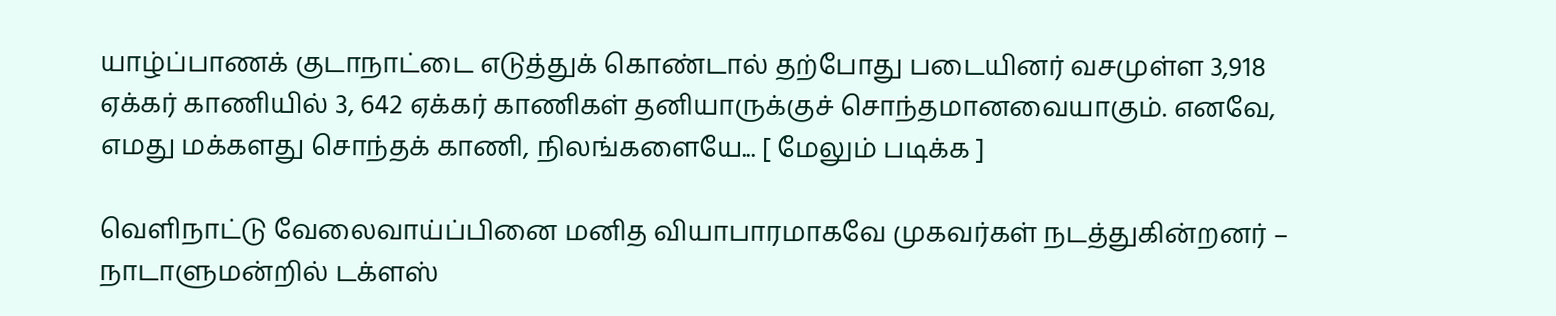யாழ்ப்பாணக் குடாநாட்டை எடுத்துக் கொண்டால் தற்போது படையினர் வசமுள்ள 3,918 ஏக்கர் காணியில் 3, 642 ஏக்கர் காணிகள் தனியாருக்குச் சொந்தமானவையாகும். எனவே, எமது மக்களது சொந்தக் காணி, நிலங்களையே... [ மேலும் படிக்க ]

வெளிநாட்டு வேலைவாய்ப்பினை மனித வியாபாரமாகவே முகவர்கள் நடத்துகின்றனர் – நாடாளுமன்றில் டக்ளஸ்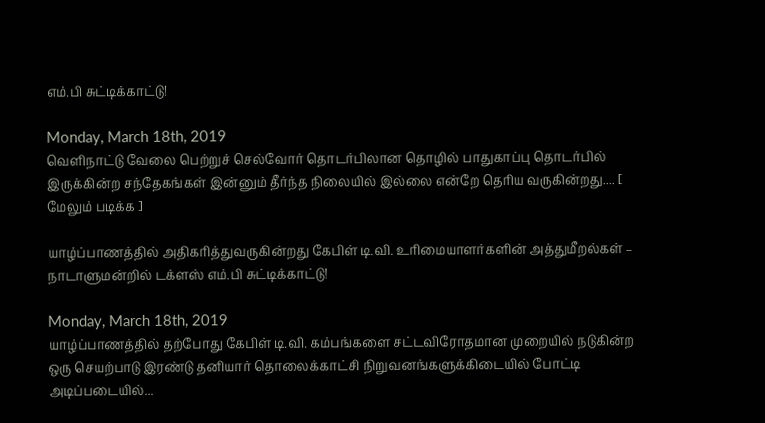எம்.பி சுட்டிக்காட்டு!

Monday, March 18th, 2019
வெளிநாட்டு வேலை பெற்றுச் செல்வோர் தொடர்பிலான தொழில் பாதுகாப்பு தொடர்பில் இருக்கின்ற சந்தேகங்கள் இன்னும் தீர்ந்த நிலையில் இல்லை என்றே தெரிய வருகின்றது.... [ மேலும் படிக்க ]

யாழ்ப்பாணத்தில் அதிகரித்துவருகின்றது கேபிள் டி.வி. உரிமையாளர்களின் அத்துமீறல்கள் – நாடாளுமன்றில் டக்ளஸ் எம்.பி சுட்டிக்காட்டு!

Monday, March 18th, 2019
யாழ்ப்பாணத்தில் தற்போது கேபிள் டி.வி. கம்பங்களை சட்டவிரோதமான முறையில் நடுகின்ற ஒரு செயற்பாடு இரண்டு தனியார் தொலைக்காட்சி நிறுவனங்களுக்கிடையில் போட்டி அடிப்படையில்...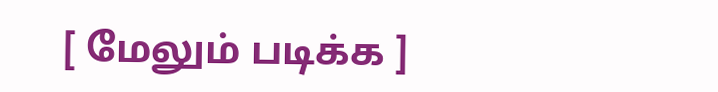[ மேலும் படிக்க ]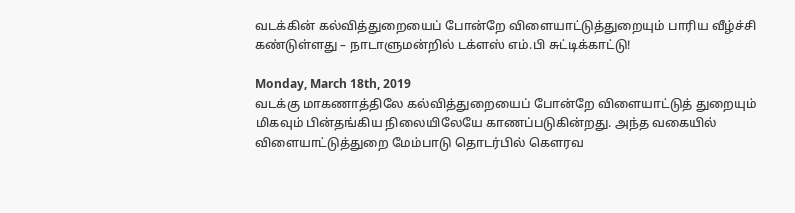வடக்கின் கல்வித்துறையைப் போன்றே விளையாட்டுத்துறையும் பாரிய வீழ்ச்சி கண்டுள்ளது – நாடாளுமன்றில் டக்ளஸ் எம்.பி சுட்டிக்காட்டு!

Monday, March 18th, 2019
வடக்கு மாகணாத்திலே கல்வித்துறையைப் போன்றே விளையாட்டுத் துறையும் மிகவும் பின்தங்கிய நிலையிலேயே காணப்படுகின்றது. அந்த வகையில் விளையாட்டுத்துறை மேம்பாடு தொடர்பில் கௌரவ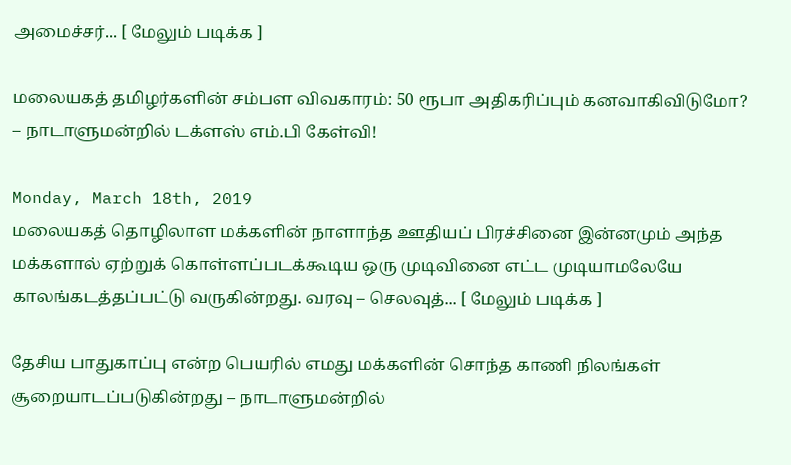அமைச்சர்... [ மேலும் படிக்க ]

மலையகத் தமிழர்களின் சம்பள விவகாரம்: 50 ரூபா அதிகரிப்பும் கனவாகிவிடுமோ? – நாடாளுமன்றில் டக்ளஸ் எம்.பி கேள்வி!

Monday, March 18th, 2019
மலையகத் தொழிலாள மக்களின் நாளாந்த ஊதியப் பிரச்சினை இன்னமும் அந்த மக்களால் ஏற்றுக் கொள்ளப்படக்கூடிய ஒரு முடிவினை எட்ட முடியாமலேயே காலங்கடத்தப்பட்டு வருகின்றது. வரவு – செலவுத்... [ மேலும் படிக்க ]

தேசிய பாதுகாப்பு என்ற பெயரில் எமது மக்களின் சொந்த காணி நிலங்கள் சூறையாடப்படுகின்றது – நாடாளுமன்றில்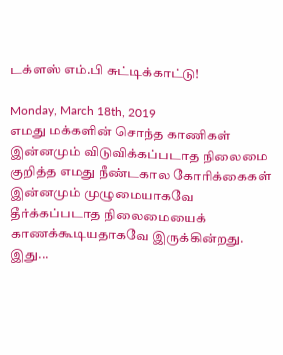டக்ளஸ் எம்.பி சுட்டிக்காட்டு!

Monday, March 18th, 2019
எமது மக்களின் சொந்த காணிகள் இன்னமும் விடுவிக்கப்படாத நிலைமை குறித்த எமது நீண்டகால கோரிக்கைகள் இன்னமும் முழுமையாகவே தீர்க்கப்படாத நிலைமையைக் காணக்கூடியதாகவே இருக்கின்றது. இது...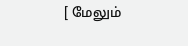[ மேலும்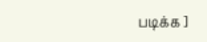படிக்க ]